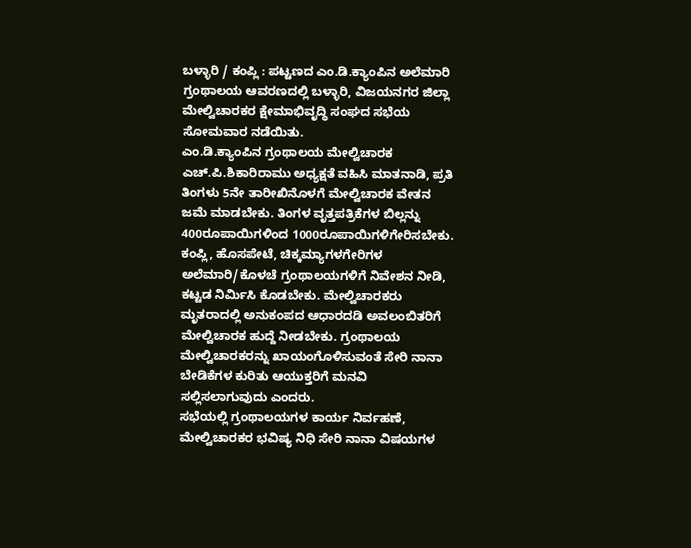ಬಳ್ಳಾರಿ / ಕಂಪ್ಲಿ : ಪಟ್ಟಣದ ಎಂ.ಡಿ.ಕ್ಯಾಂಪಿನ ಅಲೆಮಾರಿ ಗ್ರಂಥಾಲಯ ಆವರಣದಲ್ಲಿ ಬಳ್ಳಾರಿ, ವಿಜಯನಗರ ಜಿಲ್ಲಾ ಮೇಲ್ವಿಚಾರಕರ ಕ್ಷೇಮಾಭಿವೃದ್ಧಿ ಸಂಘದ ಸಭೆಯ ಸೋಮವಾರ ನಡೆಯಿತು.
ಎಂ.ಡಿ.ಕ್ಯಾಂಪಿನ ಗ್ರಂಥಾಲಯ ಮೇಲ್ವಿಚಾರಕ ಎಚ್.ಪಿ.ಶಿಕಾರಿರಾಮು ಅಧ್ಯಕ್ಷತೆ ವಹಿಸಿ ಮಾತನಾಡಿ, ಪ್ರತಿ ತಿಂಗಳು 5ನೇ ತಾರೀಖಿನೊಳಗೆ ಮೇಲ್ವಿಚಾರಕ ವೇತನ ಜಮೆ ಮಾಡಬೇಕು. ತಿಂಗಳ ವೃತ್ತಪತ್ರಿಕೆಗಳ ಬಿಲ್ಲನ್ನು 400ರೂಪಾಯಿಗಳಿಂದ 1000ರೂಪಾಯಿಗಳಿಗೇರಿಸಬೇಕು. ಕಂಪ್ಲಿ, ಹೊಸಪೇಟೆ, ಚಿಕ್ಕಮ್ಯಾಗಳಗೇರಿಗಳ ಅಲೆಮಾರಿ/ಕೊಳಚೆ ಗ್ರಂಥಾಲಯಗಳಿಗೆ ನಿವೇಶನ ನೀಡಿ, ಕಟ್ಟಡ ನಿರ್ಮಿಸಿ ಕೊಡಬೇಕು. ಮೇಲ್ವಿಚಾರಕರು ಮೃತರಾದಲ್ಲಿ ಅನುಕಂಪದ ಆಧಾರದಡಿ ಅವಲಂಬಿತರಿಗೆ ಮೇಲ್ವಿಚಾರಕ ಹುದ್ದೆ ನೀಡಬೇಕು. ಗ್ರಂಥಾಲಯ ಮೇಲ್ವಿಚಾರಕರನ್ನು ಖಾಯಂಗೊಳಿಸುವಂತೆ ಸೇರಿ ನಾನಾ ಬೇಡಿಕೆಗಳ ಕುರಿತು ಆಯುಕ್ತರಿಗೆ ಮನವಿ ಸಲ್ಲಿಸಲಾಗುವುದು ಎಂದರು.
ಸಭೆಯಲ್ಲಿ ಗ್ರಂಥಾಲಯಗಳ ಕಾರ್ಯ ನಿರ್ವಹಣೆ, ಮೇಲ್ವಿಚಾರಕರ ಭವಿಷ್ಯ ನಿಧಿ ಸೇರಿ ನಾನಾ ವಿಷಯಗಳ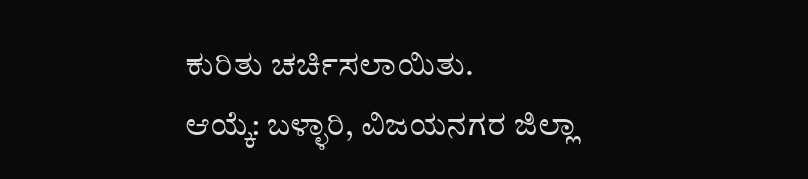ಕುರಿತು ಚರ್ಚಿಸಲಾಯಿತು.
ಆಯ್ಕೆ: ಬಳ್ಳಾರಿ, ವಿಜಯನಗರ ಜಿಲ್ಲಾ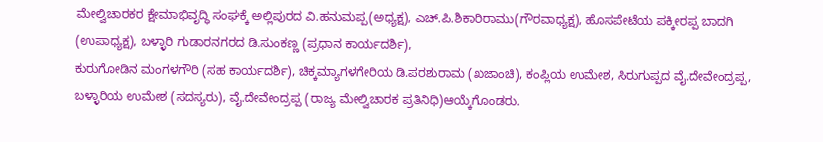ಮೇಲ್ವಿಚಾರಕರ ಕ್ಷೇಮಾಭಿವೃದ್ಧಿ ಸಂಘಕ್ಕೆ ಅಲ್ಲಿಪುರದ ವಿ.ಹನುಮಪ್ಪ(ಅಧ್ಯಕ್ಷ), ಎಚ್.ಪಿ.ಶಿಕಾರಿರಾಮು(ಗೌರವಾಧ್ಯಕ್ಷ), ಹೊಸಪೇಟೆಯ ಪಕ್ಕೀರಪ್ಪ ಬಾದಗಿ (ಉಪಾಧ್ಯಕ್ಷ), ಬಳ್ಳಾರಿ ಗುಡಾರನಗರದ ಡಿ.ಸುಂಕಣ್ಣ (ಪ್ರಧಾನ ಕಾರ್ಯದರ್ಶಿ),
ಕುರುಗೋಡಿನ ಮಂಗಳಗೌರಿ (ಸಹ ಕಾರ್ಯದರ್ಶಿ), ಚಿಕ್ಕಮ್ಯಾಗಳಗೇರಿಯ ಡಿ.ಪರಶುರಾಮ (ಖಜಾಂಚಿ), ಕಂಪ್ಲಿಯ ಉಮೇಶ, ಸಿರುಗುಪ್ಪದ ವೈ.ದೇವೇಂದ್ರಪ್ಪ, ಬಳ್ಳಾರಿಯ ಉಮೇಶ (ಸದಸ್ಯರು), ವೈ.ದೇವೇಂದ್ರಪ್ಪ (ರಾಜ್ಯ ಮೇಲ್ವಿಚಾರಕ ಪ್ರತಿನಿಧಿ)ಆಯ್ಕೆಗೊಂಡರು.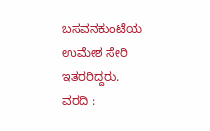ಬಸವನಕುಂಟೆಯ ಉಮೇಶ ಸೇರಿ ಇತರರಿದ್ದರು.
ವರದಿ :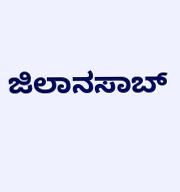ಜಿಲಾನಸಾಬ್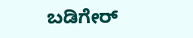ಬಡಿಗೇರ್